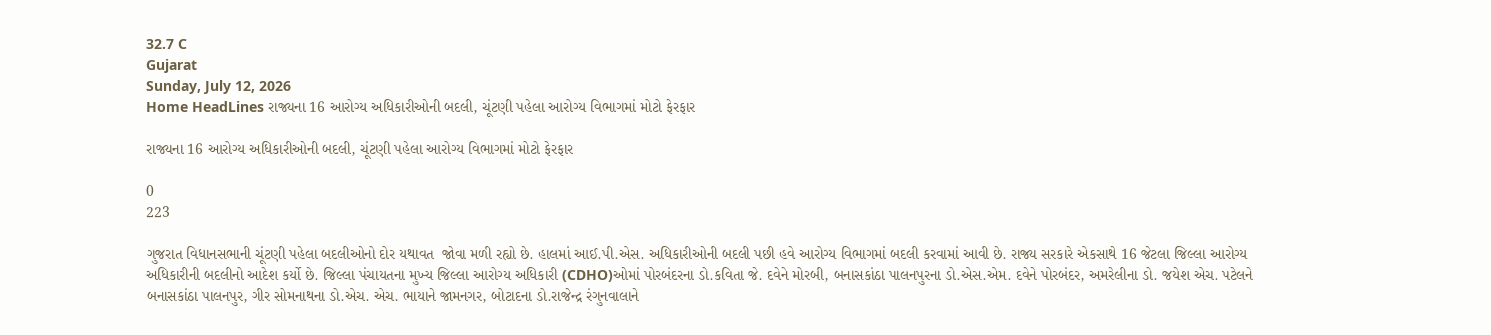32.7 C
Gujarat
Sunday, July 12, 2026
Home HeadLines રાજ્યના 16 આરોગ્ય અધિકારીઓની બદલી, ચૂંટણી પહેલા આરોગ્ય વિભાગમાં મોટો ફેરફાર

રાજ્યના 16 આરોગ્ય અધિકારીઓની બદલી, ચૂંટણી પહેલા આરોગ્ય વિભાગમાં મોટો ફેરફાર

0
223

ગુજરાત વિધાનસભાની ચૂંટણી પહેલા બદલીઓનો દોર યથાવત  જોવા મળી રહ્યો છે. હાલમાં આઈ.પી.એસ. અધિકારીઓની બદલી પછી હવે આરોગ્ય વિભાગમાં બદલી કરવામાં આવી છે. રાજ્ય સરકારે એકસાથે 16 જેટલા જિલ્લા આરોગ્ય અધિકારીની બદલીનો આદેશ કર્યો છે. જિલ્લા પંચાયતના મુખ્ય જિલ્લા આરોગ્ય અધિકારી (CDHO)ઓમાં પોરબંદરના ડો.કવિતા જે. દવેને મોરબી, બનાસકાંઠા પાલનપુરના ડો.એસ.એમ. દવેને પોરબંદર, અમરેલીના ડો. જયેશ એચ. પટેલને બનાસકાંઠા પાલનપુર, ગીર સોમનાથના ડો.એચ. એચ. ભાયાને જામનગર, બોટાદના ડો.રાજેન્દ્ર રંગુનવાલાને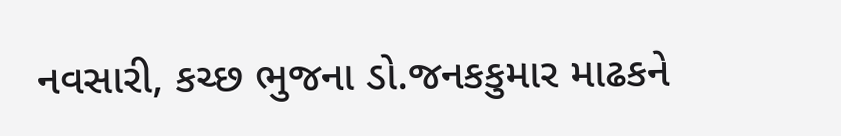નવસારી, કચ્છ ભુજના ડો.જનકકુમાર માઢકને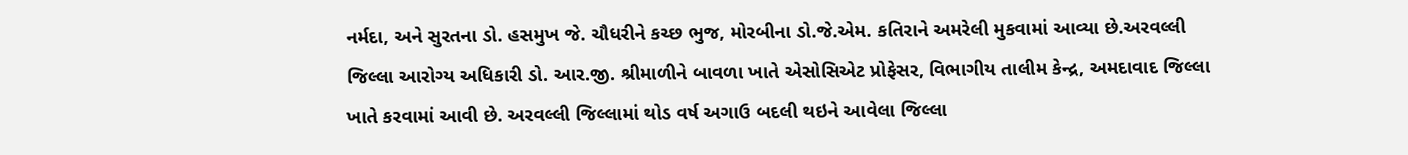નર્મદા, અને સુરતના ડો. હસમુખ જે. ચૌધરીને કચ્છ ભુજ, મોરબીના ડો.જે.એમ. કતિરાને અમરેલી મુકવામાં આવ્યા છે.અરવલ્લી જિલ્લા આરોગ્ય અધિકારી ડો. આર.જી. શ્રીમાળીને બાવળા ખાતે એસોસિએટ પ્રોફેસર, વિભાગીય તાલીમ કેન્દ્ર, અમદાવાદ જિલ્લા ખાતે કરવામાં આવી છે. અરવલ્લી જિલ્લામાં થોડ વર્ષ અગાઉ બદલી થઇને આવેલા જિલ્લા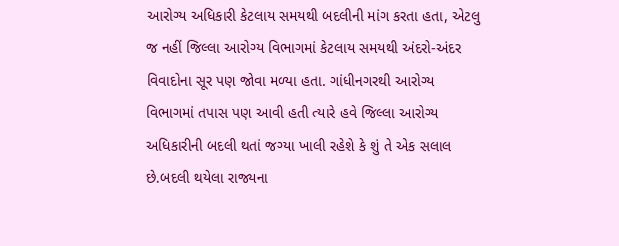આરોગ્ય અધિકારી કેટલાય સમયથી બદલીની માંગ કરતા હતા, એટલુ જ નહીં જિલ્લા આરોગ્ય વિભાગમાં કેટલાય સમયથી અંદરો-અંદર વિવાદોના સૂર પણ જોવા મળ્યા હતા. ગાંધીનગરથી આરોગ્ય વિભાગમાં તપાસ પણ આવી હતી ત્યારે હવે જિલ્લા આરોગ્ય અધિકારીની બદલી થતાં જગ્યા ખાલી રહેશે કે શું તે એક સલાલ છે.બદલી થયેલા રાજ્યના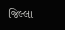જિલ્લા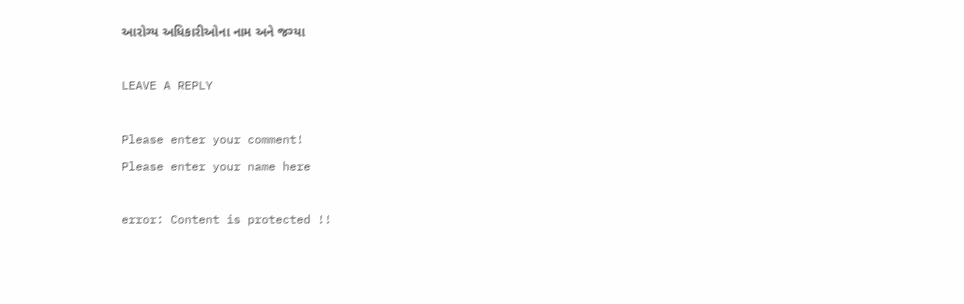આરોગ્ય અધિકારીઓના નામ અને જગ્યા

LEAVE A REPLY

Please enter your comment!
Please enter your name here

error: Content is protected !!